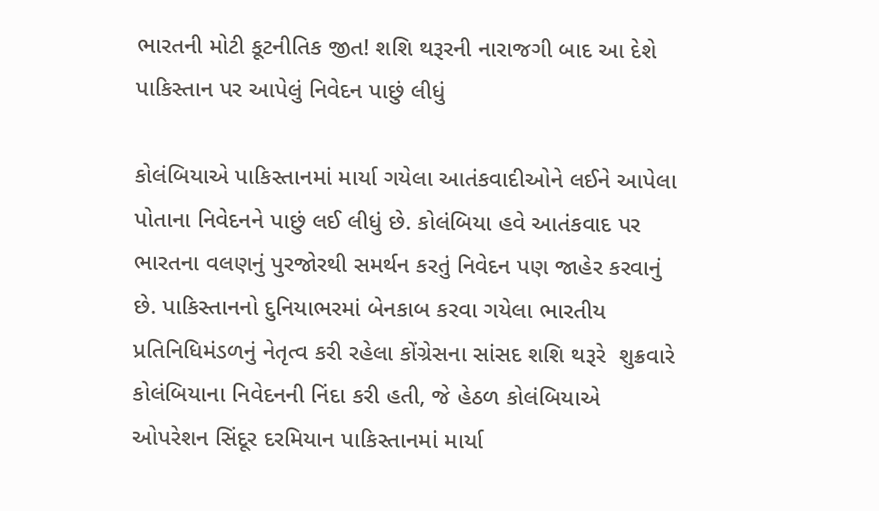ભારતની મોટી કૂટનીતિક જીત! શશિ થરૂરની નારાજગી બાદ આ દેશે પાકિસ્તાન પર આપેલું નિવેદન પાછું લીધું

કોલંબિયાએ પાકિસ્તાનમાં માર્યા ગયેલા આતંકવાદીઓને લઈને આપેલા પોતાના નિવેદનને પાછું લઈ લીધું છે. કોલંબિયા હવે આતંકવાદ પર ભારતના વલણનું પુરજોરથી સમર્થન કરતું નિવેદન પણ જાહેર કરવાનું છે. પાકિસ્તાનનો દુનિયાભરમાં બેનકાબ કરવા ગયેલા ભારતીય પ્રતિનિધિમંડળનું નેતૃત્વ કરી રહેલા કોંગ્રેસના સાંસદ શશિ થરૂરે  શુક્રવારે કોલંબિયાના નિવેદનની નિંદા કરી હતી, જે હેઠળ કોલંબિયાએ ઓપરેશન સિંદૂર દરમિયાન પાકિસ્તાનમાં માર્યા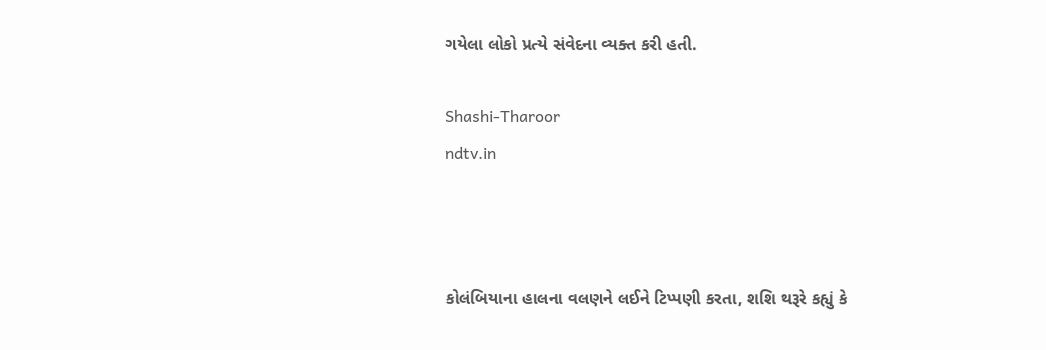ગયેલા લોકો પ્રત્યે સંવેદના વ્યક્ત કરી હતી.

Shashi-Tharoor
ndtv.in



કોલંબિયાના હાલના વલણને લઈને ટિપ્પણી કરતા, શશિ થરૂરે કહ્યું કે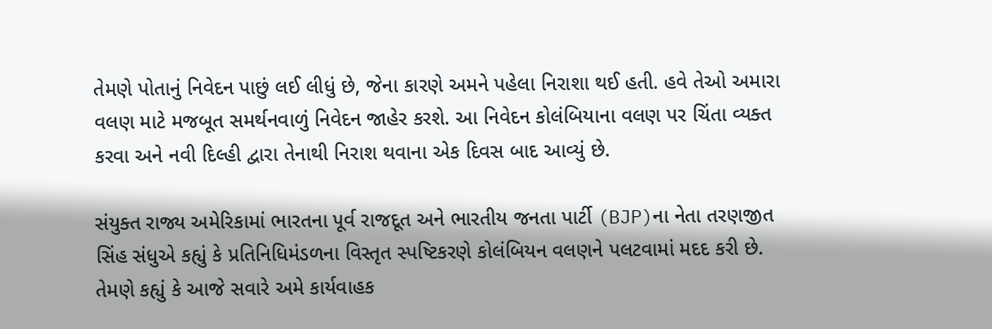તેમણે પોતાનું નિવેદન પાછું લઈ લીધું છે, જેના કારણે અમને પહેલા નિરાશા થઈ હતી. હવે તેઓ અમારા વલણ માટે મજબૂત સમર્થનવાળું નિવેદન જાહેર કરશે. આ નિવેદન કોલંબિયાના વલણ પર ચિંતા વ્યક્ત કરવા અને નવી દિલ્હી દ્વારા તેનાથી નિરાશ થવાના એક દિવસ બાદ આવ્યું છે.

સંયુક્ત રાજ્ય અમેરિકામાં ભારતના પૂર્વ રાજદૂત અને ભારતીય જનતા પાર્ટી (BJP)ના નેતા તરણજીત સિંહ સંધુએ કહ્યું કે પ્રતિનિધિમંડળના વિસ્તૃત સ્પષ્ટિકરણે કોલંબિયન વલણને પલટવામાં મદદ કરી છે. તેમણે કહ્યું કે આજે સવારે અમે કાર્યવાહક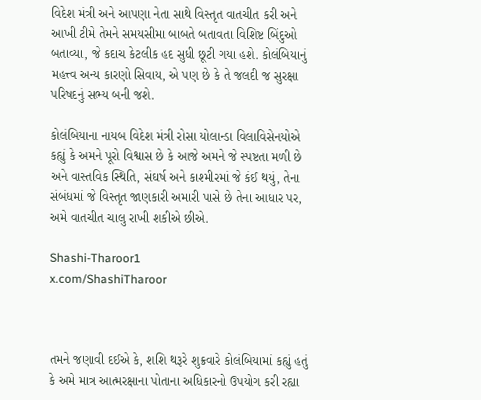વિદેશ મંત્રી અને આપણા નેતા સાથે વિસ્તૃત વાતચીત કરી અને આખી ટીમે તેમને સમયસીમા બાબતે બતાવતા વિશિષ્ટ બિંદુઓ બતાવ્યા, જે કદાચ કેટલીક હદ સુધી છૂટી ગયા હશે. કોલંબિયાનું મહત્ત્વ અન્ય કારણો સિવાય, એ પણ છે કે તે જલદી જ સુરક્ષા પરિષદનું સભ્ય બની જશે.

કોલંબિયાના નાયબ વિદેશ મંત્રી રોસા યોલાન્ડા વિલાવિસેનયોએ કહ્યું કે અમને પૂરો વિશ્વાસ છે કે આજે અમને જે સ્પષ્ટતા મળી છે અને વાસ્તવિક સ્થિતિ, સંઘર્ષ અને કાશ્મીરમાં જે કંઈ થયું, તેના સંબંધમાં જે વિસ્તૃત જાણકારી અમારી પાસે છે તેના આધાર પર, અમે વાતચીત ચાલુ રાખી શકીએ છીએ.

Shashi-Tharoor1
x.com/ShashiTharoor



તમને જણાવી દઈએ કે, શશિ થરૂરે શુક્રવારે કોલંબિયામાં કહ્યું હતું કે અમે માત્ર આત્મરક્ષાના પોતાના અધિકારનો ઉપયોગ કરી રહ્યા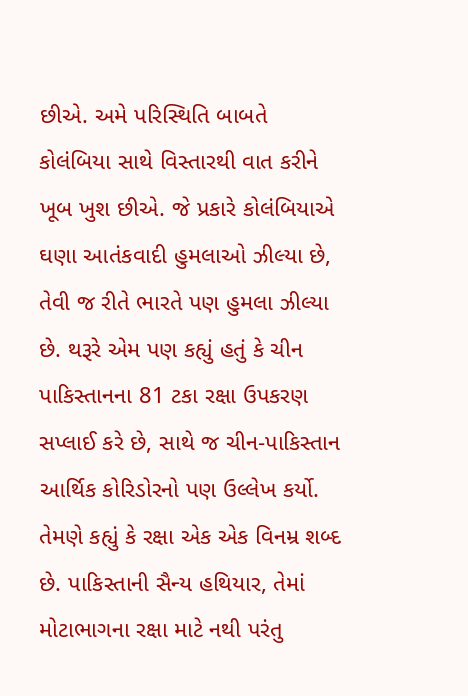છીએ. અમે પરિસ્થિતિ બાબતે કોલંબિયા સાથે વિસ્તારથી વાત કરીને ખૂબ ખુશ છીએ. જે પ્રકારે કોલંબિયાએ ઘણા આતંકવાદી હુમલાઓ ઝીલ્યા છે, તેવી જ રીતે ભારતે પણ હુમલા ઝીલ્યા છે. થરૂરે એમ પણ કહ્યું હતું કે ચીન પાકિસ્તાનના 81 ટકા રક્ષા ઉપકરણ સપ્લાઈ કરે છે, સાથે જ ચીન-પાકિસ્તાન આર્થિક કોરિડોરનો પણ ઉલ્લેખ કર્યો. તેમણે કહ્યું કે રક્ષા એક એક વિનમ્ર શબ્દ છે. પાકિસ્તાની સૈન્ય હથિયાર, તેમાં મોટાભાગના રક્ષા માટે નથી પરંતુ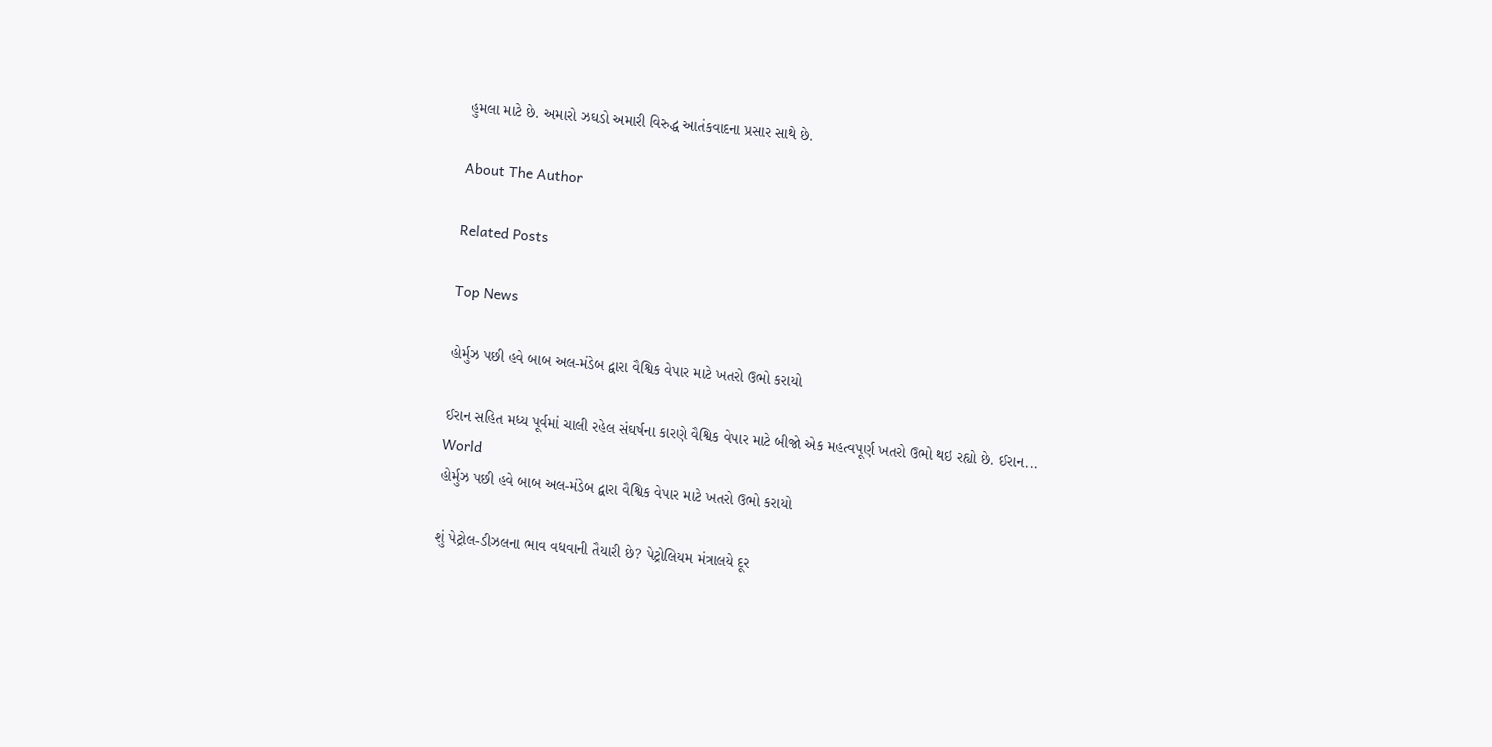હુમલા માટે છે. અમારો ઝઘડો અમારી વિરુદ્ધ આતંકવાદના પ્રસાર સાથે છે.

About The Author

Related Posts

Top News

હોર્મુઝ પછી હવે બાબ અલ-મંડેબ દ્વારા વૈશ્વિક વેપાર માટે ખતરો ઉભો કરાયો

ઈરાન સહિત મધ્ય પૂર્વમાં ચાલી રહેલ સંઘર્ષના કારણે વૈશ્વિક વેપાર માટે બીજો એક મહત્વપૂર્ણ ખતરો ઉભો થઇ રહ્યો છે. ઈરાન...
World
હોર્મુઝ પછી હવે બાબ અલ-મંડેબ દ્વારા વૈશ્વિક વેપાર માટે ખતરો ઉભો કરાયો

શું પેટ્રોલ-ડીઝલના ભાવ વધવાની તૈયારી છે? પેટ્રોલિયમ મંત્રાલયે દૂર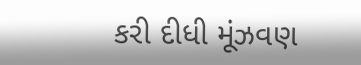કરી દીધી મૂંઝવણ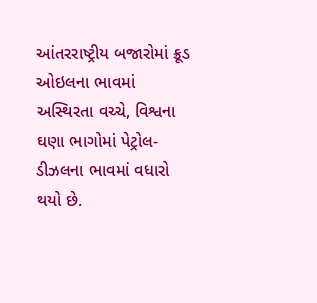આંતરરાષ્ટ્રીય બજારોમાં ક્રૂડ ઓઇલના ભાવમાં અસ્થિરતા વચ્ચે, વિશ્વના ઘણા ભાગોમાં પેટ્રોલ-ડીઝલના ભાવમાં વધારો થયો છે.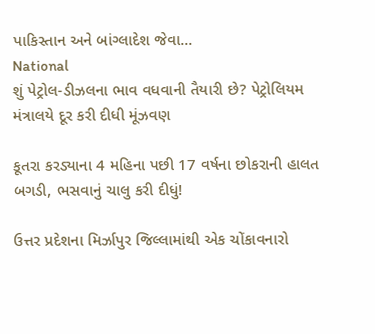પાકિસ્તાન અને બાંગ્લાદેશ જેવા...
National
શું પેટ્રોલ-ડીઝલના ભાવ વધવાની તૈયારી છે? પેટ્રોલિયમ મંત્રાલયે દૂર કરી દીધી મૂંઝવણ

કૂતરા કરડ્યાના 4 મહિના પછી 17 વર્ષના છોકરાની હાલત બગડી, ભસવાનું ચાલુ કરી દીધું!

ઉત્તર પ્રદેશના મિર્ઝાપુર જિલ્લામાંથી એક ચોંકાવનારો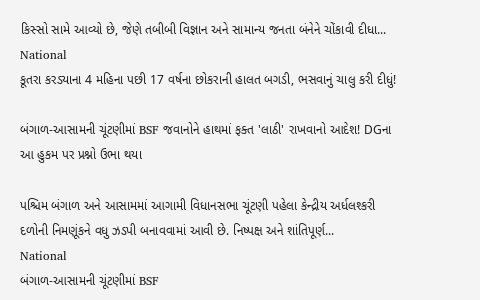કિસ્સો સામે આવ્યો છે, જેણે તબીબી વિજ્ઞાન અને સામાન્ય જનતા બંનેને ચોંકાવી દીધા...
National
કૂતરા કરડ્યાના 4 મહિના પછી 17 વર્ષના છોકરાની હાલત બગડી, ભસવાનું ચાલુ કરી દીધું!

બંગાળ-આસામની ચૂંટણીમાં BSF જવાનોને હાથમાં ફક્ત 'લાઠી' રાખવાનો આદેશ! DGના આ હુકમ પર પ્રશ્નો ઉભા થયા

પશ્ચિમ બંગાળ અને આસામમાં આગામી વિધાનસભા ચૂંટણી પહેલા કેન્દ્રીય અર્ધલશ્કરી દળોની નિમણૂંકને વધુ ઝડપી બનાવવામાં આવી છે. નિષ્પક્ષ અને શાંતિપૂર્ણ...
National
બંગાળ-આસામની ચૂંટણીમાં BSF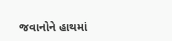જવાનોને હાથમાં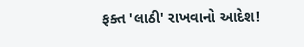ફક્ત 'લાઠી' રાખવાનો આદેશ!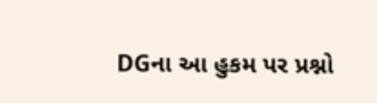DGના આ હુકમ પર પ્રશ્નો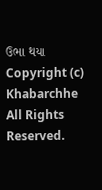ઉભા થયા
Copyright (c) Khabarchhe All Rights Reserved.